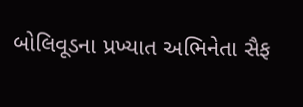બોલિવૂડના પ્રખ્યાત અભિનેતા સૈફ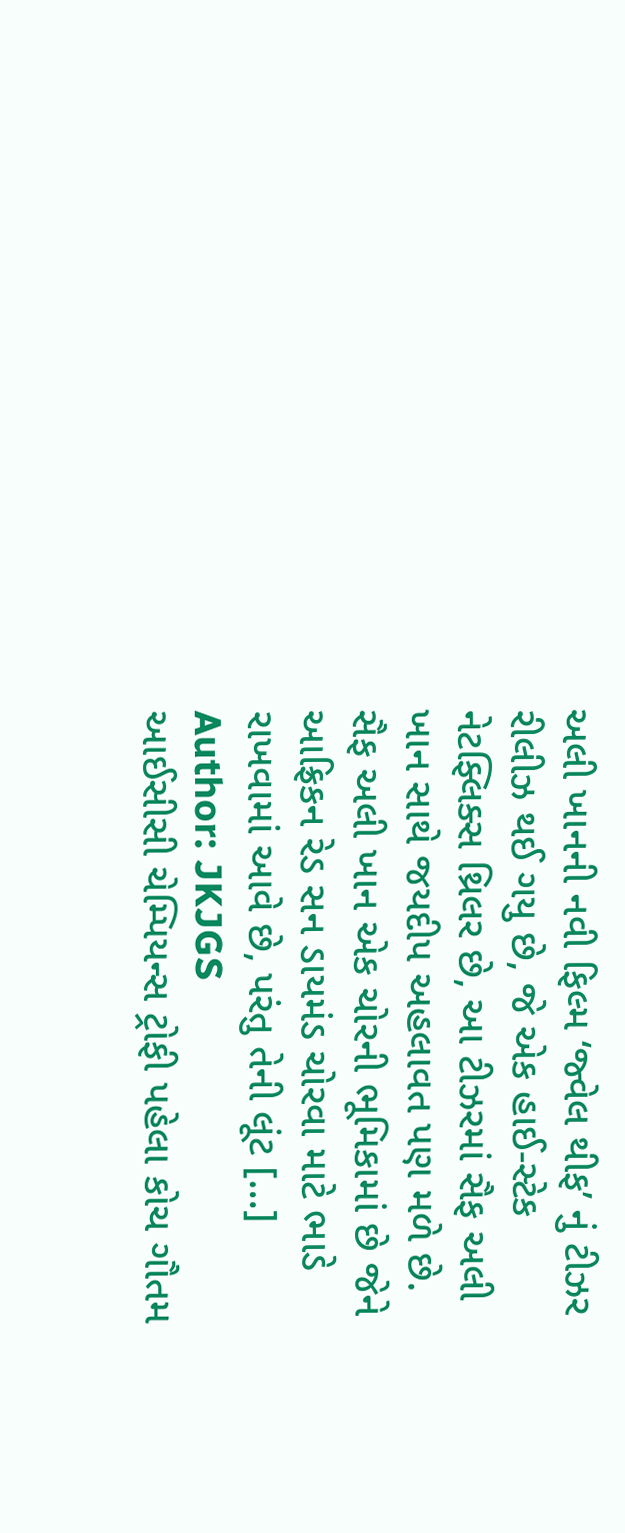અલી ખાનની નવી ફિલ્મ ‘જ્વેલ થીફ’ નું ટીઝર રીલીઝ થઈ ગયુ છે, જે એક હાઈ-સ્ટેક નેટફ્લિક્સ થ્રિલર છે, આ ટીઝરમાં સૈફ અલી ખાન સાથે જયદીપ અહલાવત પણ મળે છે. સૈફ અલી ખાન એક ચોરની ભૂમિકામાં છે જેને આફ્રિકન રેડ સન ડાયમંડ ચોરવા માટે ભાડે રાખવામાં આવે છે, પરંતુ તેની લૂંટ […]
Author: JKJGS
આઈસીસી ચેમ્પિયન્સ ટ્રોફી પહેલા કોચ ગૌતમ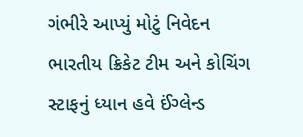ગંભીરે આપ્યું મોટું નિવેદન
ભારતીય ક્રિકેટ ટીમ અને કોચિંગ સ્ટાફનું ધ્યાન હવે ઈંગ્લેન્ડ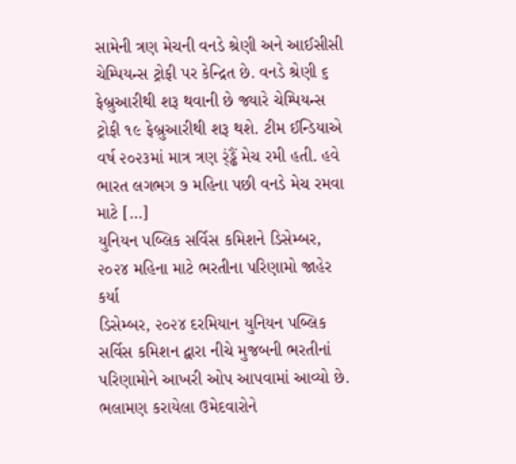સામેની ત્રણ મેચની વનડે શ્રેણી અને આઈસીસી ચેમ્પિયન્સ ટ્રોફી પર કેન્દ્રિત છે. વનડે શ્રેણી ૬ ફેબ્રુઆરીથી શરૂ થવાની છે જ્યારે ચેમ્પિયન્સ ટ્રોફી ૧૯ ફેબ્રુઆરીથી શરૂ થશે. ટીમ ઈન્ડિયાએ વર્ષ ૨૦૨૩માં માત્ર ત્રણ ર્ંડ્ઢૈં મેચ રમી હતી. હવે ભારત લગભગ ૭ મહિના પછી વનડે મેચ રમવા માટે […]
યુનિયન પબ્લિક સર્વિસ કમિશને ડિસેમ્બર, ૨૦૨૪ મહિના માટે ભરતીના પરિણામો જાહેર કર્યા
ડિસેમ્બર, ૨૦૨૪ દરમિયાન યુનિયન પબ્લિક સર્વિસ કમિશન દ્વારા નીચે મુજબની ભરતીનાં પરિણામોને આખરી ઓપ આપવામાં આવ્યો છે. ભલામણ કરાયેલા ઉમેદવારોને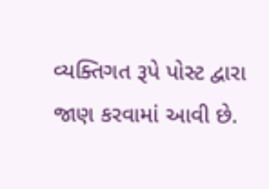વ્યક્તિગત રૂપે પોસ્ટ દ્વારા જાણ કરવામાં આવી છે.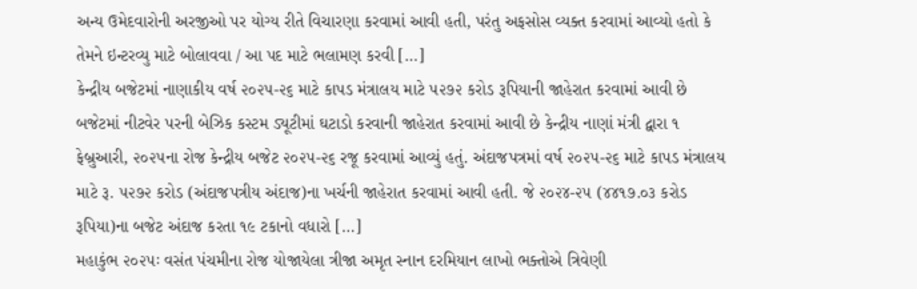અન્ય ઉમેદવારોની અરજીઓ પર યોગ્ય રીતે વિચારણા કરવામાં આવી હતી, પરંતુ અફસોસ વ્યક્ત કરવામાં આવ્યો હતો કે તેમને ઇન્ટરવ્યુ માટે બોલાવવા / આ પદ માટે ભલામણ કરવી […]
કેન્દ્રીય બજેટમાં નાણાકીય વર્ષ ૨૦૨૫-૨૬ માટે કાપડ મંત્રાલય માટે ૫૨૭૨ કરોડ રૂપિયાની જાહેરાત કરવામાં આવી છે
બજેટમાં નીટવેર પરની બેઝિક કસ્ટમ ડ્યૂટીમાં ઘટાડો કરવાની જાહેરાત કરવામાં આવી છે કેન્દ્રીય નાણાં મંત્રી દ્વારા ૧ ફેબ્રુઆરી, ૨૦૨૫ના રોજ કેન્દ્રીય બજેટ ૨૦૨૫-૨૬ રજૂ કરવામાં આવ્યું હતું. અંદાજપત્રમાં વર્ષ ૨૦૨૫-૨૬ માટે કાપડ મંત્રાલય માટે રૂ. ૫૨૭૨ કરોડ (અંદાજપત્રીય અંદાજ)ના ખર્ચની જાહેરાત કરવામાં આવી હતી. જે ૨૦૨૪-૨૫ (૪૪૧૭.૦૩ કરોડ રૂપિયા)ના બજેટ અંદાજ કરતા ૧૯ ટકાનો વધારો […]
મહાકુંભ ૨૦૨૫ઃ વસંત પંચમીના રોજ યોજાયેલા ત્રીજા અમૃત સ્નાન દરમિયાન લાખો ભક્તોએ ત્રિવેણી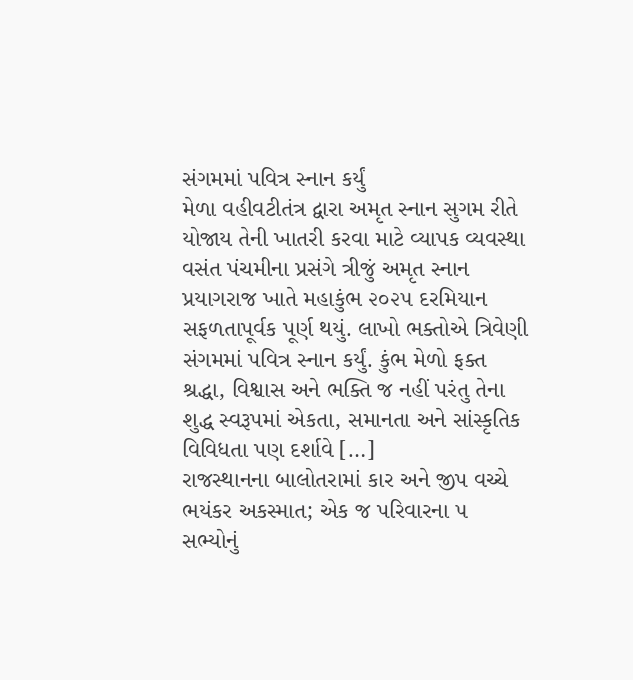સંગમમાં પવિત્ર સ્નાન કર્યું
મેળા વહીવટીતંત્ર દ્વારા અમૃત સ્નાન સુગમ રીતે યોજાય તેની ખાતરી કરવા માટે વ્યાપક વ્યવસ્થા વસંત પંચમીના પ્રસંગે ત્રીજું અમૃત સ્નાન પ્રયાગરાજ ખાતે મહાકુંભ ૨૦૨૫ દરમિયાન સફળતાપૂર્વક પૂર્ણ થયું. લાખો ભક્તોએ ત્રિવેણી સંગમમાં પવિત્ર સ્નાન કર્યું. કુંભ મેળો ફક્ત શ્રદ્ધા, વિશ્વાસ અને ભક્તિ જ નહીં પરંતુ તેના શુદ્ધ સ્વરૂપમાં એકતા, સમાનતા અને સાંસ્કૃતિક વિવિધતા પણ દર્શાવે […]
રાજસ્થાનના બાલોતરામાં કાર અને જીપ વચ્ચે ભયંકર અકસ્માત; એક જ પરિવારના ૫ સભ્યોનું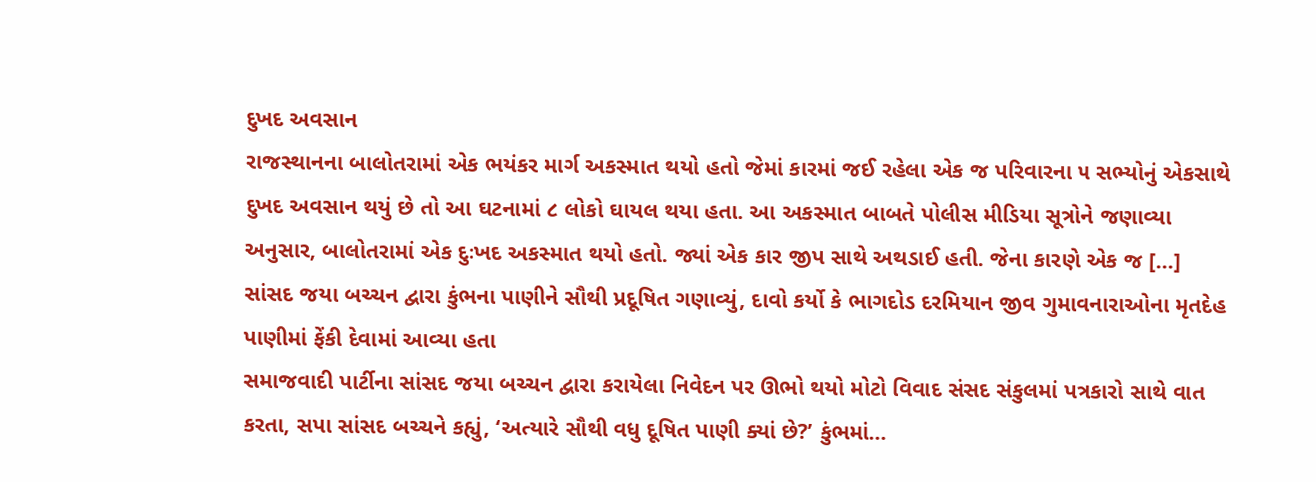દુખદ અવસાન
રાજસ્થાનના બાલોતરામાં એક ભયંકર માર્ગ અકસ્માત થયો હતો જેમાં કારમાં જઈ રહેલા એક જ પરિવારના ૫ સભ્યોનું એકસાથે દુખદ અવસાન થયું છે તો આ ઘટનામાં ૮ લોકો ઘાયલ થયા હતા. આ અકસ્માત બાબતે પોલીસ મીડિયા સૂત્રોને જણાવ્યા અનુસાર, બાલોતરામાં એક દુઃખદ અકસ્માત થયો હતો. જ્યાં એક કાર જીપ સાથે અથડાઈ હતી. જેના કારણે એક જ […]
સાંસદ જયા બચ્ચન દ્વારા કુંભના પાણીને સૌથી પ્રદૂષિત ગણાવ્યું, દાવો કર્યો કે ભાગદોડ દરમિયાન જીવ ગુમાવનારાઓના મૃતદેહ પાણીમાં ફેંકી દેવામાં આવ્યા હતા
સમાજવાદી પાર્ટીના સાંસદ જયા બચ્ચન દ્વારા કરાયેલા નિવેદન પર ઊભો થયો મોટો વિવાદ સંસદ સંકુલમાં પત્રકારો સાથે વાત કરતા, સપા સાંસદ બચ્ચને કહ્યું, ‘અત્યારે સૌથી વધુ દૂષિત પાણી ક્યાં છે?’ કુંભમાં…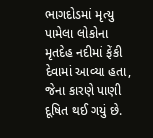ભાગદોડમાં મૃત્યુ પામેલા લોકોના મૃતદેહ નદીમાં ફેંકી દેવામાં આવ્યા હતા, જેના કારણે પાણી દૂષિત થઈ ગયું છે.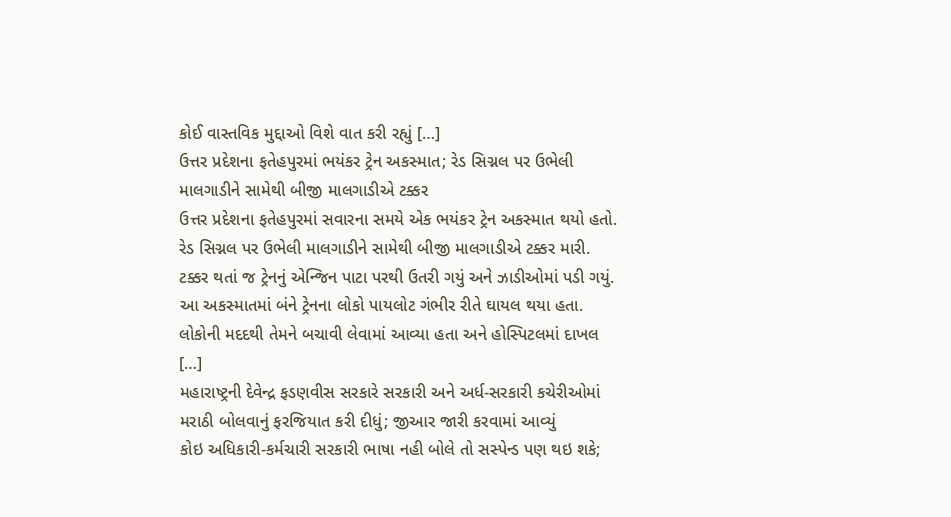કોઈ વાસ્તવિક મુદ્દાઓ વિશે વાત કરી રહ્યું […]
ઉત્તર પ્રદેશના ફતેહપુરમાં ભયંકર ટ્રેન અકસ્માત; રેડ સિગ્નલ પર ઉભેલી માલગાડીને સામેથી બીજી માલગાડીએ ટક્કર
ઉત્તર પ્રદેશના ફતેહપુરમાં સવારના સમયે એક ભયંકર ટ્રેન અકસ્માત થયો હતો. રેડ સિગ્નલ પર ઉભેલી માલગાડીને સામેથી બીજી માલગાડીએ ટક્કર મારી. ટક્કર થતાં જ ટ્રેનનું એન્જિન પાટા પરથી ઉતરી ગયું અને ઝાડીઓમાં પડી ગયું. આ અકસ્માતમાં બંને ટ્રેનના લોકો પાયલોટ ગંભીર રીતે ઘાયલ થયા હતા. લોકોની મદદથી તેમને બચાવી લેવામાં આવ્યા હતા અને હોસ્પિટલમાં દાખલ […]
મહારાષ્ટ્રની દેવેન્દ્ર ફડણવીસ સરકારે સરકારી અને અર્ધ-સરકારી કચેરીઓમાં મરાઠી બોલવાનું ફરજિયાત કરી દીધું; જીઆર જારી કરવામાં આવ્યું
કોઇ અધિકારી-કર્મચારી સરકારી ભાષા નહી બોલે તો સસ્પેન્ડ પણ થઇ શકે;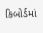કિબોર્ડમાં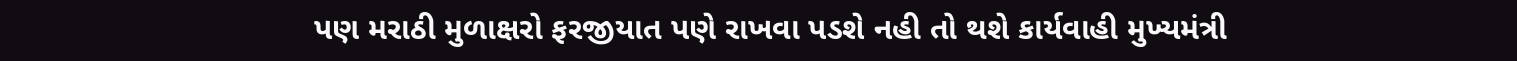પણ મરાઠી મુળાક્ષરો ફરજીયાત પણે રાખવા પડશે નહી તો થશે કાર્યવાહી મુખ્યમંત્રી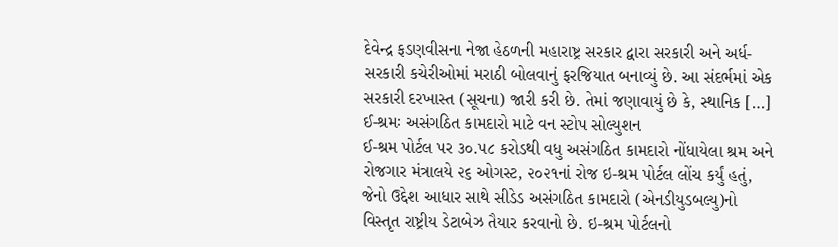દેવેન્દ્ર ફડણવીસના નેજા હેઠળની મહારાષ્ટ્ર સરકાર દ્વારા સરકારી અને અર્ધ-સરકારી કચેરીઓમાં મરાઠી બોલવાનું ફરજિયાત બનાવ્યું છે. આ સંદર્ભમાં એક સરકારી દરખાસ્ત (સૂચના) જારી કરી છે. તેમાં જણાવાયું છે કે, સ્થાનિક […]
ઈ-શ્રમઃ અસંગઠિત કામદારો માટે વન સ્ટોપ સોલ્યુશન
ઈ-શ્રમ પોર્ટલ પર ૩૦.૫૮ કરોડથી વધુ અસંગઠિત કામદારો નોંધાયેલા શ્રમ અને રોજગાર મંત્રાલયે ૨૬ ઓગસ્ટ, ૨૦૨૧નાં રોજ ઇ-શ્રમ પોર્ટલ લોંચ કર્યું હતું, જેનો ઉદ્દેશ આધાર સાથે સીડેડ અસંગઠિત કામદારો (એનડીયુડબલ્યુ)નો વિસ્તૃત રાષ્ટ્રીય ડેટાબેઝ તૈયાર કરવાનો છે. ઇ-શ્રમ પોર્ટલનો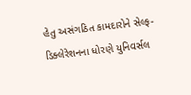હેતુ અસંગઠિત કામદારોને સેલ્ફ-ડિક્લેરેશનના ધોરણે યુનિવર્સલ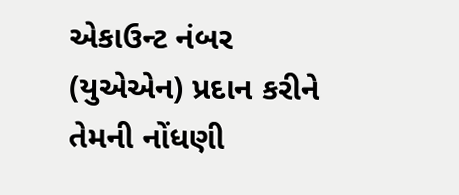એકાઉન્ટ નંબર (યુએએન) પ્રદાન કરીને તેમની નોંધણી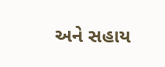અને સહાય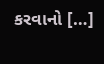કરવાનો […]